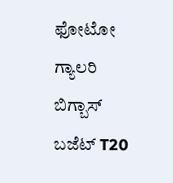ಫೋಟೋ ಗ್ಯಾಲರಿ ಬಿಗ್ಬಾಸ್ ಬಜೆಟ್ T20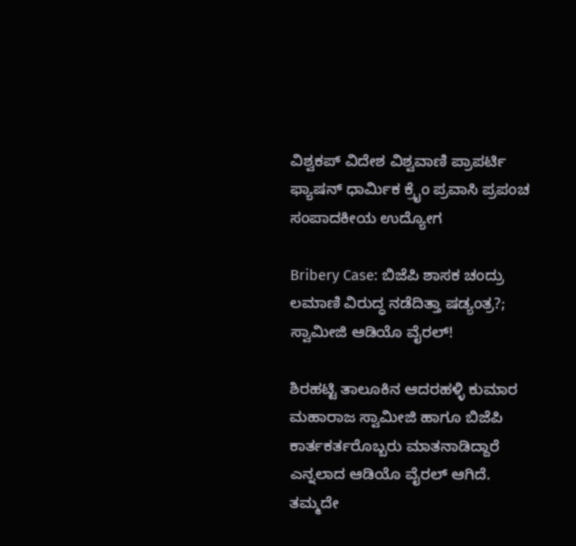ವಿಶ್ವಕಪ್ ವಿದೇಶ ವಿಶ್ವವಾಣಿ ಪ್ರಾಪರ್ಟಿ ಫ್ಯಾಷನ್ ಧಾರ್ಮಿಕ ಕ್ರೈಂ ಪ್ರವಾಸಿ ಪ್ರಪಂಚ ಸಂಪಾದಕೀಯ ಉದ್ಯೋಗ

Bribery Case: ಬಿಜೆಪಿ ಶಾಸಕ ಚಂದ್ರು ಲಮಾಣಿ ವಿರುದ್ಧ ನಡೆದಿತ್ತಾ ಷಡ್ಯಂತ್ರ?; ಸ್ವಾಮೀಜಿ ಆಡಿಯೊ ವೈರಲ್!

ಶಿರಹಟ್ಟಿ ತಾಲೂಕಿನ ಆದರಹಳ್ಳಿ ಕುಮಾರ ಮಹಾರಾಜ ಸ್ವಾಮೀಜಿ ಹಾಗೂ ಬಿಜೆಪಿ ಕಾರ್ತಕರ್ತರೊಬ್ಬರು ಮಾತನಾಡಿದ್ದಾರೆ ಎನ್ನಲಾದ ಆಡಿಯೊ ವೈರಲ್ ಆಗಿದೆ. ತಮ್ಮದೇ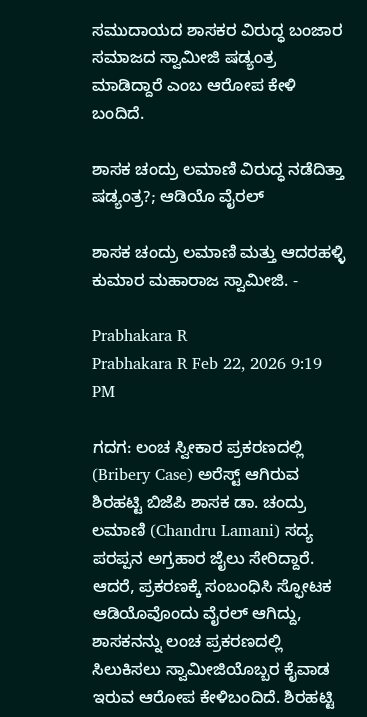ಸಮುದಾಯದ ಶಾಸಕರ ವಿರುದ್ಧ ಬಂಜಾರ ಸಮಾಜದ ಸ್ವಾಮೀಜಿ ಷಡ್ಯಂತ್ರ ಮಾಡಿದ್ದಾರೆ ಎಂಬ ಆರೋಪ ಕೇಳಿ ಬಂದಿದೆ.

ಶಾಸಕ ಚಂದ್ರು ಲಮಾಣಿ ವಿರುದ್ಧ ನಡೆದಿತ್ತಾ ಷಡ್ಯಂತ್ರ?; ಆಡಿಯೊ ವೈರಲ್

ಶಾಸಕ ಚಂದ್ರು ಲಮಾಣಿ ಮತ್ತು ಆದರಹಳ್ಳಿ ಕುಮಾರ ಮಹಾರಾಜ ಸ್ವಾಮೀಜಿ. -

Prabhakara R
Prabhakara R Feb 22, 2026 9:19 PM

ಗದಗ: ಲಂಚ ಸ್ವೀಕಾರ ಪ್ರಕರಣದಲ್ಲಿ (Bribery Case) ಅರೆಸ್ಟ್‌ ಆಗಿರುವ ಶಿರಹಟ್ಟಿ ಬಿಜೆಪಿ ಶಾಸಕ ಡಾ. ಚಂದ್ರು ಲಮಾಣಿ (Chandru Lamani) ಸದ್ಯ ಪರಪ್ಪನ ಅಗ್ರಹಾರ ಜೈಲು ಸೇರಿದ್ದಾರೆ. ಆದರೆ, ಪ್ರಕರಣಕ್ಕೆ ಸಂಬಂಧಿಸಿ ಸ್ಫೋಟಕ ಆಡಿಯೊವೊಂದು ವೈರಲ್‌ ಆಗಿದ್ದು, ಶಾಸಕನನ್ನು ಲಂಚ ಪ್ರಕರಣದಲ್ಲಿ ಸಿಲುಕಿಸಲು ಸ್ವಾಮೀಜಿಯೊಬ್ಬರ ಕೈವಾಡ ಇರುವ ಆರೋಪ ಕೇಳಿಬಂದಿದೆ. ಶಿರಹಟ್ಟಿ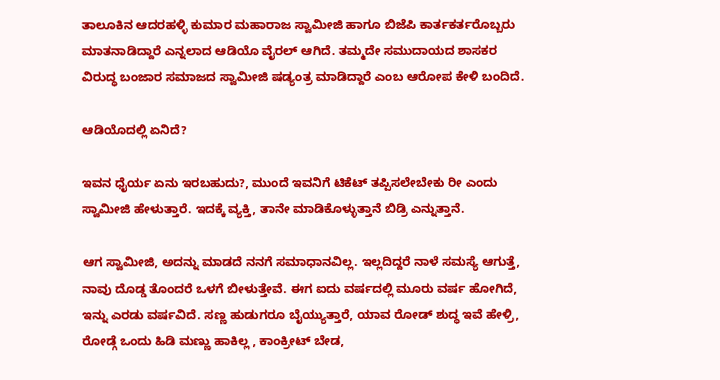ತಾಲೂಕಿನ ಆದರಹಳ್ಳಿ ಕುಮಾರ ಮಹಾರಾಜ ಸ್ವಾಮೀಜಿ ಹಾಗೂ ಬಿಜೆಪಿ ಕಾರ್ತಕರ್ತರೊಬ್ಬರು ಮಾತನಾಡಿದ್ದಾರೆ ಎನ್ನಲಾದ ಆಡಿಯೊ ವೈರಲ್ ಆಗಿದೆ. ತಮ್ಮದೇ ಸಮುದಾಯದ ಶಾಸಕರ ವಿರುದ್ಧ ಬಂಜಾರ ಸಮಾಜದ ಸ್ವಾಮೀಜಿ ಷಡ್ಯಂತ್ರ ಮಾಡಿದ್ದಾರೆ ಎಂಬ ಆರೋಪ ಕೇಳಿ ಬಂದಿದೆ.

ಆಡಿಯೊದಲ್ಲಿ ಏನಿದೆ?

ಇವನ ಧೈರ್ಯ ಏನು ಇರಬಹುದು?, ಮುಂದೆ ಇವನಿಗೆ ಟಿಕೆಟ್ ತಪ್ಪಿಸಲೇಬೇಕು ರೀ ಎಂದು ಸ್ವಾಮೀಜಿ ಹೇಳುತ್ತಾರೆ. ಇದಕ್ಕೆ ವ್ಯಕ್ತಿ, ತಾನೇ ಮಾಡಿಕೊಳ್ಳುತ್ತಾನೆ ಬಿಡ್ರಿ ಎನ್ನುತ್ತಾನೆ.

ಆಗ ಸ್ವಾಮೀಜಿ, ಅದನ್ನು ಮಾಡದೆ ನನಗೆ ಸಮಾಧಾನವಿಲ್ಲ. ಇಲ್ಲದಿದ್ದರೆ ನಾಳೆ ಸಮಸ್ಯೆ ಆಗುತ್ತೆ, ನಾವು ದೊಡ್ಡ ತೊಂದರೆ ಒಳಗೆ ಬೀಳುತ್ತೇವೆ. ಈಗ ಐದು ವರ್ಷದಲ್ಲಿ ಮೂರು ವರ್ಷ ಹೋಗಿದೆ, ಇನ್ನು ಎರಡು ವರ್ಷವಿದೆ. ಸಣ್ಣ ಹುಡುಗರೂ ಬೈಯ್ಯುತ್ತಾರೆ, ಯಾವ ರೋಡ್ ಶುದ್ಧ ಇವೆ ಹೇಳ್ರಿ, ರೋಡ್ಗೆ ಒಂದು ಹಿಡಿ ಮಣ್ಣು ಹಾಕಿಲ್ಲ , ಕಾಂಕ್ರೀಟ್ ಬೇಡ,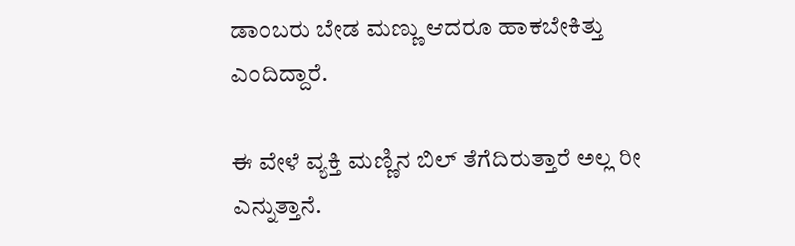ಡಾಂಬರು ಬೇಡ ಮಣ್ಣು ಆದರೂ ಹಾಕಬೇಕಿತ್ತು ಎಂದಿದ್ದಾರೆ.

ಈ ವೇಳೆ ವ್ಯಕ್ತಿ ಮಣ್ಣಿನ ಬಿಲ್ ತೆಗೆದಿರುತ್ತಾರೆ ಅಲ್ಲ ರೀ ಎನ್ನುತ್ತಾನೆ.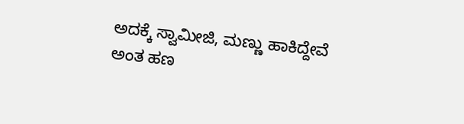ಅದಕ್ಕೆ ಸ್ವಾಮೀಜಿ, ಮಣ್ಣು ಹಾಕಿದ್ದೇವೆ ಅಂತ ಹಣ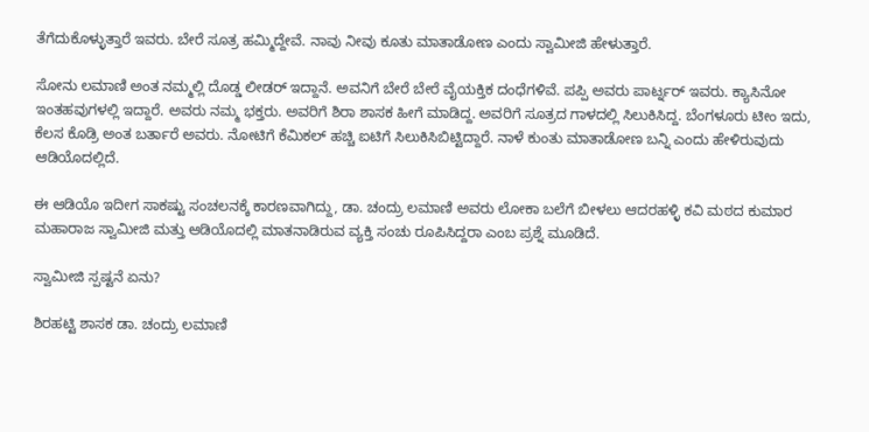ತೆಗೆದುಕೊಳ್ಳುತ್ತಾರೆ ಇವರು. ಬೇರೆ ಸೂತ್ರ ಹಮ್ಮಿದ್ದೇವೆ. ನಾವು ನೀವು ಕೂತು ಮಾತಾಡೋಣ ಎಂದು ಸ್ವಾಮೀಜಿ ಹೇಳುತ್ತಾರೆ.

ಸೋನು ಲಮಾಣಿ ಅಂತ ನಮ್ಮಲ್ಲಿ ದೊಡ್ಡ ಲೀಡರ್ ಇದ್ದಾನೆ. ಅವನಿಗೆ ಬೇರೆ ಬೇರೆ ವೈಯಕ್ತಿಕ ದಂಧೆಗಳಿವೆ. ಪಪ್ಪಿ ಅವರು ಪಾರ್ಟ್ನರ್ ಇವರು. ಕ್ಯಾಸಿನೋ ಇಂತಹವುಗಳಲ್ಲಿ ಇದ್ದಾರೆ. ಅವರು ನಮ್ಮ ಭಕ್ತರು. ಅವರಿಗೆ ಶಿರಾ ಶಾಸಕ ಹೀಗೆ ಮಾಡಿದ್ದ. ಅವರಿಗೆ ಸೂತ್ರದ ಗಾಳದಲ್ಲಿ ಸಿಲುಕಿಸಿದ್ದ. ಬೆಂಗಳೂರು ಟೀಂ ಇದು, ಕೆಲಸ ಕೊಡ್ರಿ ಅಂತ ಬರ್ತಾರೆ ಅವರು. ನೋಟಿಗೆ ಕೆಮಿಕಲ್ ಹಚ್ಚಿ ಐಟಿಗೆ ಸಿಲುಕಿಸಿಬಿಟ್ಟಿದ್ದಾರೆ. ನಾಳೆ ಕುಂತು ಮಾತಾಡೋಣ ಬನ್ನಿ ಎಂದು ಹೇಳಿರುವುದು ಆಡಿಯೊದಲ್ಲಿದೆ.

ಈ ಆಡಿಯೊ ಇದೀಗ ಸಾಕಷ್ಟು ಸಂಚಲನಕ್ಕೆ ಕಾರಣವಾಗಿದ್ದು, ಡಾ. ಚಂದ್ರು ಲಮಾಣಿ ಅವರು ಲೋಕಾ ಬಲೆಗೆ ಬೀಳಲು ಆದರಹಳ್ಳಿ ಕವಿ ಮಠದ ಕುಮಾರ ಮಹಾರಾಜ ಸ್ವಾಮೀಜಿ ಮತ್ತು ಆಡಿಯೊದಲ್ಲಿ ಮಾತನಾಡಿರುವ ವ್ಯಕ್ತಿ ಸಂಚು ರೂಪಿಸಿದ್ದರಾ ಎಂಬ ಪ್ರಶ್ನೆ ಮೂಡಿದೆ.

ಸ್ವಾಮೀಜಿ ಸ್ಪಷ್ಟನೆ ಏನು?

ಶಿರಹಟ್ಟಿ ಶಾಸಕ ಡಾ. ಚಂದ್ರು ಲಮಾಣಿ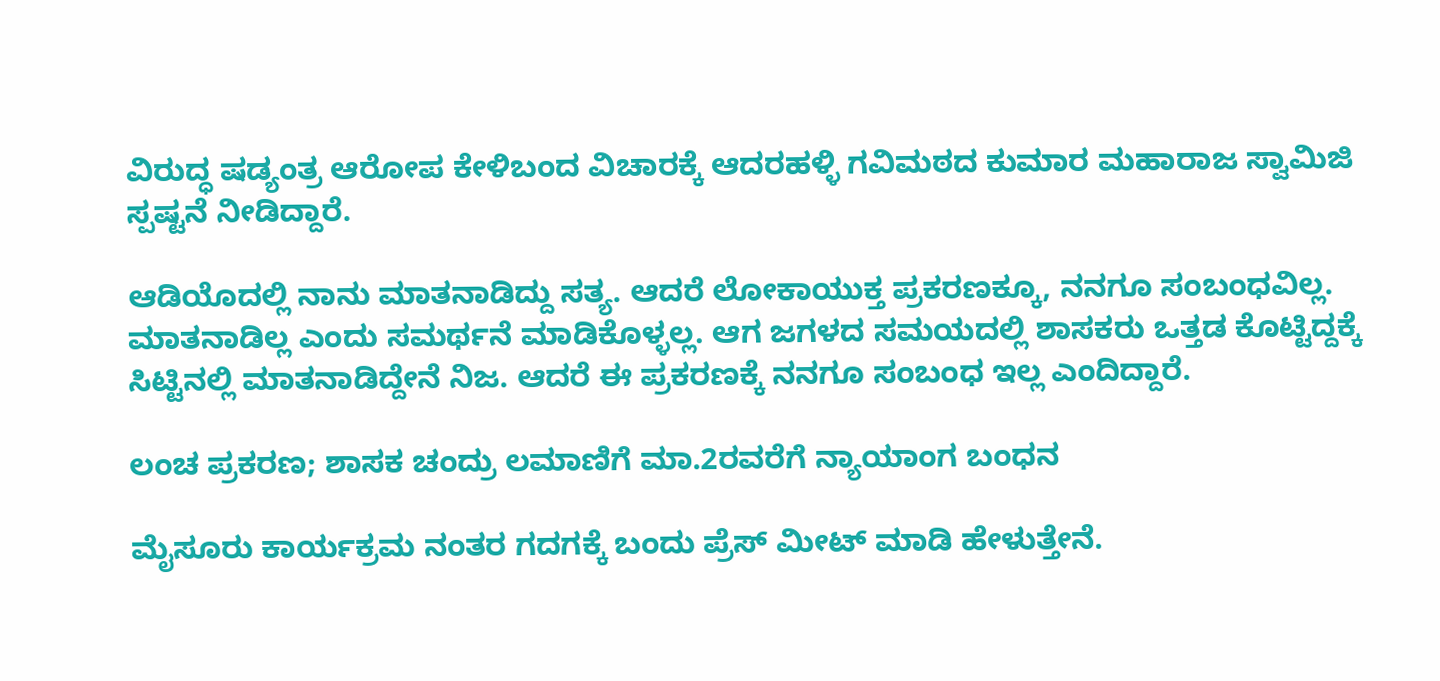ವಿರುದ್ಧ ಷಡ್ಯಂತ್ರ ಆರೋಪ ಕೇಳಿಬಂದ ವಿಚಾರಕ್ಕೆ ಆದರಹಳ್ಳಿ ಗವಿಮಠದ ಕುಮಾರ ಮಹಾರಾಜ ಸ್ವಾಮಿಜಿ ಸ್ಪಷ್ಟನೆ ನೀಡಿದ್ದಾರೆ.

ಆಡಿಯೊದಲ್ಲಿ ನಾನು ಮಾತನಾಡಿದ್ದು ಸತ್ಯ. ಆದರೆ ಲೋಕಾಯುಕ್ತ ಪ್ರಕರಣಕ್ಕೂ, ನನಗೂ ಸಂಬಂಧವಿಲ್ಲ. ಮಾತನಾಡಿಲ್ಲ ಎಂದು ಸಮರ್ಥನೆ ಮಾಡಿಕೊಳ್ಳಲ್ಲ. ಆಗ ಜಗಳದ ಸಮಯದಲ್ಲಿ ಶಾಸಕರು ಒತ್ತಡ ಕೊಟ್ಟಿದ್ದಕ್ಕೆ ಸಿಟ್ಟಿನಲ್ಲಿ ಮಾತನಾಡಿದ್ದೇನೆ ನಿಜ. ಆದರೆ ಈ ಪ್ರಕರಣಕ್ಕೆ ನನಗೂ ಸಂಬಂಧ ಇಲ್ಲ ಎಂದಿದ್ದಾರೆ.

ಲಂಚ ಪ್ರಕರಣ; ಶಾಸಕ ಚಂದ್ರು ಲಮಾಣಿಗೆ ಮಾ.2ರವರೆಗೆ ನ್ಯಾಯಾಂಗ ಬಂಧನ

ಮೈಸೂರು ಕಾರ್ಯಕ್ರಮ ನಂತರ ಗದಗಕ್ಕೆ ಬಂದು ಪ್ರೆಸ್ ಮೀಟ್ ಮಾಡಿ ಹೇಳುತ್ತೇನೆ.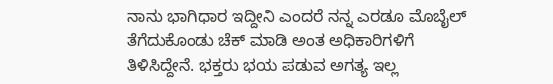ನಾನು ಭಾಗಿಧಾರ ಇದ್ದೀನಿ ಎಂದರೆ ನನ್ನ ಎರಡೂ ಮೊಬೈಲ್ ತೆಗೆದುಕೊಂಡು ಚೆಕ್ ಮಾಡಿ ಅಂತ ಅಧಿಕಾರಿಗಳಿಗೆ ತಿಳಿಸಿದ್ದೇನೆ. ಭಕ್ತರು ಭಯ ಪಡುವ ಅಗತ್ಯ ಇಲ್ಲ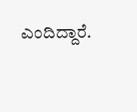ಎಂದಿದ್ದಾರೆ.